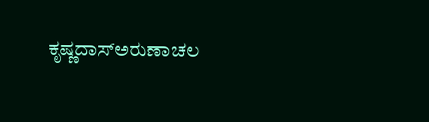ಕೃಷ್ಣದಾಸ್ಅರುಣಾಚಲ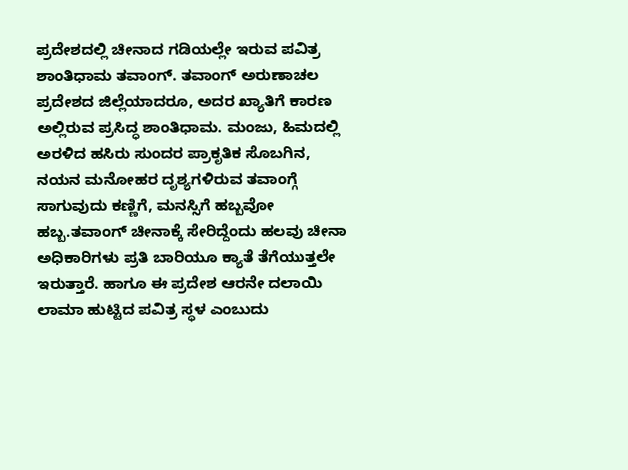ಪ್ರದೇಶದಲ್ಲಿ ಚೀನಾದ ಗಡಿಯಲ್ಲೇ ಇರುವ ಪವಿತ್ರ ಶಾಂತಿಧಾಮ ತವಾಂಗ್. ತವಾಂಗ್ ಅರುಣಾಚಲ ಪ್ರದೇಶದ ಜಿಲ್ಲೆಯಾದರೂ, ಅದರ ಖ್ಯಾತಿಗೆ ಕಾರಣ ಅಲ್ಲಿರುವ ಪ್ರಸಿದ್ಧ ಶಾಂತಿಧಾಮ. ಮಂಜು, ಹಿಮದಲ್ಲಿ ಅರಳಿದ ಹಸಿರು ಸುಂದರ ಪ್ರಾಕೃತಿಕ ಸೊಬಗಿನ, ನಯನ ಮನೋಹರ ದೃಶ್ಯಗಳಿರುವ ತವಾಂಗ್ಗೆ ಸಾಗುವುದು ಕಣ್ಣಿಗೆ, ಮನಸ್ಸಿಗೆ ಹಬ್ಬವೋ ಹಬ್ಬ.ತವಾಂಗ್ ಚೀನಾಕ್ಕೆ ಸೇರಿದ್ದೆಂದು ಹಲವು ಚೀನಾ ಅಧಿಕಾರಿಗಳು ಪ್ರತಿ ಬಾರಿಯೂ ಕ್ಯಾತೆ ತೆಗೆಯುತ್ತಲೇ ಇರುತ್ತಾರೆ. ಹಾಗೂ ಈ ಪ್ರದೇಶ ಆರನೇ ದಲಾಯಿ ಲಾಮಾ ಹುಟ್ಟಿದ ಪವಿತ್ರ ಸ್ಥಳ ಎಂಬುದು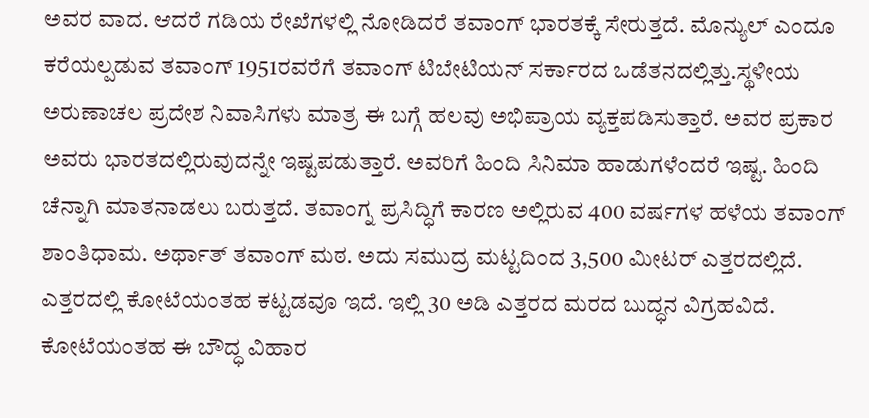ಅವರ ವಾದ. ಆದರೆ ಗಡಿಯ ರೇಖೆಗಳಲ್ಲಿ ನೋಡಿದರೆ ತವಾಂಗ್ ಭಾರತಕ್ಕೆ ಸೇರುತ್ತದೆ. ಮೊನ್ಯುಲ್ ಎಂದೂ ಕರೆಯಲ್ಪಡುವ ತವಾಂಗ್ 1951ರವರೆಗೆ ತವಾಂಗ್ ಟಿಬೇಟಿಯನ್ ಸರ್ಕಾರದ ಒಡೆತನದಲ್ಲಿತ್ತು.ಸ್ಥಳೀಯ ಅರುಣಾಚಲ ಪ್ರದೇಶ ನಿವಾಸಿಗಳು ಮಾತ್ರ ಈ ಬಗ್ಗೆ ಹಲವು ಅಭಿಪ್ರಾಯ ವ್ಯಕ್ತಪಡಿಸುತ್ತಾರೆ. ಅವರ ಪ್ರಕಾರ ಅವರು ಭಾರತದಲ್ಲಿರುವುದನ್ನೇ ಇಷ್ಟಪಡುತ್ತಾರೆ. ಅವರಿಗೆ ಹಿಂದಿ ಸಿನಿಮಾ ಹಾಡುಗಳೆಂದರೆ ಇಷ್ಟ. ಹಿಂದಿ ಚೆನ್ನಾಗಿ ಮಾತನಾಡಲು ಬರುತ್ತದೆ. ತವಾಂಗ್ನ ಪ್ರಸಿದ್ಧಿಗೆ ಕಾರಣ ಅಲ್ಲಿರುವ 400 ವರ್ಷಗಳ ಹಳೆಯ ತವಾಂಗ್ ಶಾಂತಿಧಾಮ. ಅರ್ಥಾತ್ ತವಾಂಗ್ ಮಠ. ಅದು ಸಮುದ್ರ ಮಟ್ಟದಿಂದ 3,500 ಮೀಟರ್ ಎತ್ತರದಲ್ಲಿದೆ. ಎತ್ತರದಲ್ಲಿ ಕೋಟೆಯಂತಹ ಕಟ್ಟಡವೂ ಇದೆ. ಇಲ್ಲಿ 30 ಅಡಿ ಎತ್ತರದ ಮರದ ಬುದ್ಧನ ವಿಗ್ರಹವಿದೆ. ಕೋಟೆಯಂತಹ ಈ ಬೌದ್ಧ ವಿಹಾರ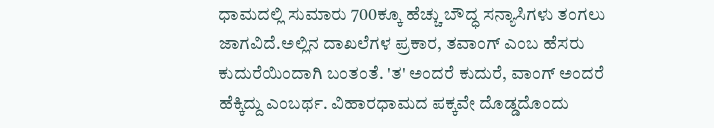ಧಾಮದಲ್ಲಿ ಸುಮಾರು 700ಕ್ಕೂ ಹೆಚ್ಚು ಬೌದ್ಧ ಸನ್ಯಾಸಿಗಳು ತಂಗಲು ಜಾಗವಿದೆ.ಅಲ್ಲಿನ ದಾಖಲೆಗಳ ಪ್ರಕಾರ, ತವಾಂಗ್ ಎಂಬ ಹೆಸರು ಕುದುರೆಯಿಂದಾಗಿ ಬಂತಂತೆ. 'ತ' ಅಂದರೆ ಕುದುರೆ, ವಾಂಗ್ ಅಂದರೆ ಹೆಕ್ಕಿದ್ದು ಎಂಬರ್ಥ. ವಿಹಾರಧಾಮದ ಪಕ್ಕವೇ ದೊಡ್ಡದೊಂದು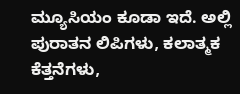ಮ್ಯೂಸಿಯಂ ಕೂಡಾ ಇದೆ. ಅಲ್ಲಿ ಪುರಾತನ ಲಿಪಿಗಳು, ಕಲಾತ್ಮಕ ಕೆತ್ತನೆಗಳು,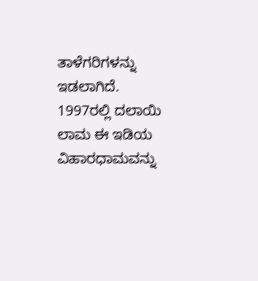ತಾಳೆಗರಿಗಳನ್ನು ಇಡಲಾಗಿದೆ. 1997ರಲ್ಲಿ ದಲಾಯಿ ಲಾಮ ಈ ಇಡಿಯ ವಿಹಾರಧಾಮವನ್ನು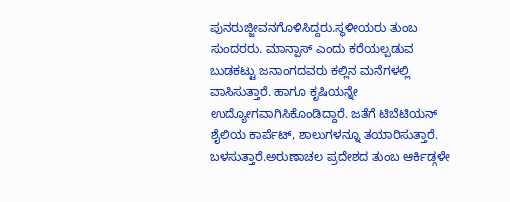ಪುನರುಜ್ಜೀವನಗೊಳಿಸಿದ್ದರು.ಸ್ಥಳೀಯರು ತುಂಬ ಸುಂದರರು. ಮಾನ್ಪಾಸ್ ಎಂದು ಕರೆಯಲ್ಪಡುವ ಬುಡಕಟ್ಟು ಜನಾಂಗದವರು ಕಲ್ಲಿನ ಮನೆಗಳಲ್ಲಿ ವಾಸಿಸುತ್ತಾರೆ. ಹಾಗೂ ಕೃಷಿಯನ್ನೇ ಉದ್ಯೋಗವಾಗಿಸಿಕೊಂಡಿದ್ದಾರೆ. ಜತೆಗೆ ಟಿಬೆಟಿಯನ್ ಶೈಲಿಯ ಕಾರ್ಪೆಟ್, ಶಾಲುಗಳನ್ನೂ ತಯಾರಿಸುತ್ತಾರೆ. ಬಳಸುತ್ತಾರೆ.ಅರುಣಾಚಲ ಪ್ರದೇಶದ ತುಂಬ ಆರ್ಕಿಡ್ಗಳೇ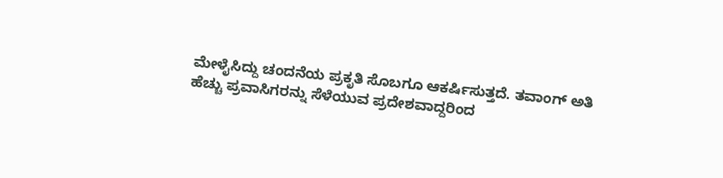ಮೇಳೈಸಿದ್ದು ಚಂದನೆಯ ಪ್ರಕೃತಿ ಸೊಬಗೂ ಆಕರ್ಷಿಸುತ್ತದೆ. ತವಾಂಗ್ ಅತಿ ಹೆಚ್ಚು ಪ್ರವಾಸಿಗರನ್ನು ಸೆಳೆಯುವ ಪ್ರದೇಶವಾದ್ದರಿಂದ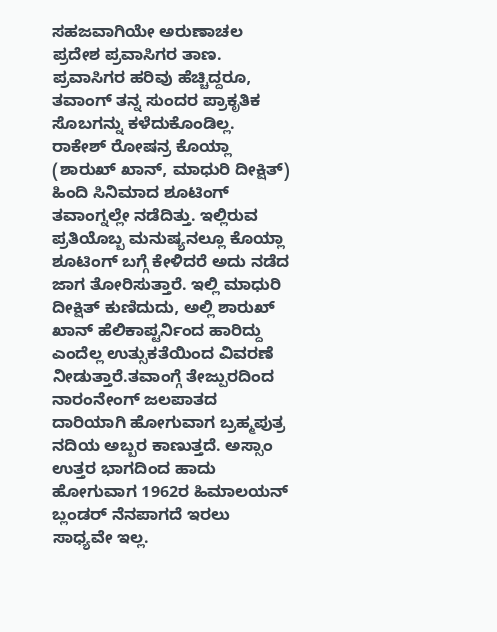ಸಹಜವಾಗಿಯೇ ಅರುಣಾಚಲ ಪ್ರದೇಶ ಪ್ರವಾಸಿಗರ ತಾಣ. ಪ್ರವಾಸಿಗರ ಹರಿವು ಹೆಚ್ಚಿದ್ದರೂ, ತವಾಂಗ್ ತನ್ನ ಸುಂದರ ಪ್ರಾಕೃತಿಕ ಸೊಬಗನ್ನು ಕಳೆದುಕೊಂಡಿಲ್ಲ. ರಾಕೇಶ್ ರೋಷನ್ರ ಕೊಯ್ಲಾ (ಶಾರುಖ್ ಖಾನ್, ಮಾಧುರಿ ದೀಕ್ಷಿತ್) ಹಿಂದಿ ಸಿನಿಮಾದ ಶೂಟಿಂಗ್ ತವಾಂಗ್ನಲ್ಲೇ ನಡೆದಿತ್ತು. ಇಲ್ಲಿರುವ ಪ್ರತಿಯೊಬ್ಬ ಮನುಷ್ಯನಲ್ಲೂ ಕೊಯ್ಲಾ ಶೂಟಿಂಗ್ ಬಗ್ಗೆ ಕೇಳಿದರೆ ಅದು ನಡೆದ ಜಾಗ ತೋರಿಸುತ್ತಾರೆ. ಇಲ್ಲಿ ಮಾಧುರಿ ದೀಕ್ಷಿತ್ ಕುಣಿದುದು, ಅಲ್ಲಿ ಶಾರುಖ್ ಖಾನ್ ಹೆಲಿಕಾಪ್ಟರ್ನಿಂದ ಹಾರಿದ್ದು ಎಂದೆಲ್ಲ ಉತ್ಸುಕತೆಯಿಂದ ವಿವರಣೆ ನೀಡುತ್ತಾರೆ.ತವಾಂಗ್ಗೆ ತೇಜ್ಪುರದಿಂದ ನಾರಂನೇಂಗ್ ಜಲಪಾತದ ದಾರಿಯಾಗಿ ಹೋಗುವಾಗ ಬ್ರಹ್ಮಪುತ್ರ ನದಿಯ ಅಬ್ಬರ ಕಾಣುತ್ತದೆ. ಅಸ್ಸಾಂ ಉತ್ತರ ಭಾಗದಿಂದ ಹಾದು ಹೋಗುವಾಗ 1962ರ ಹಿಮಾಲಯನ್ ಬ್ಲಂಡರ್ ನೆನಪಾಗದೆ ಇರಲು ಸಾಧ್ಯವೇ ಇಲ್ಲ.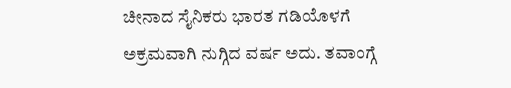ಚೀನಾದ ಸೈನಿಕರು ಭಾರತ ಗಡಿಯೊಳಗೆ ಅಕ್ರಮವಾಗಿ ನುಗ್ಗಿದ ವರ್ಷ ಅದು. ತವಾಂಗ್ಗೆ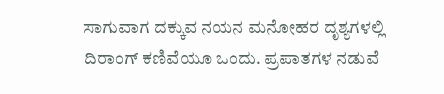ಸಾಗುವಾಗ ದಕ್ಕುವ ನಯನ ಮನೋಹರ ದೃಶ್ಯಗಳಲ್ಲಿ ದಿರಾಂಗ್ ಕಣಿವೆಯೂ ಒಂದು. ಪ್ರಪಾತಗಳ ನಡುವೆ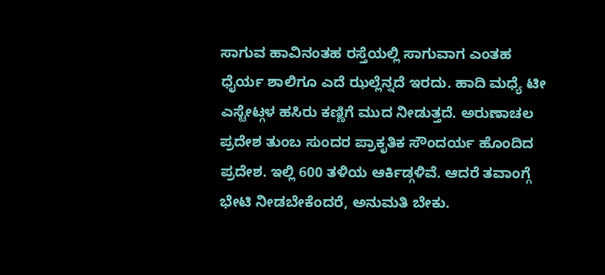ಸಾಗುವ ಹಾವಿನಂತಹ ರಸ್ತೆಯಲ್ಲಿ ಸಾಗುವಾಗ ಎಂತಹ ಧೈರ್ಯ ಶಾಲಿಗೂ ಎದೆ ಝಲ್ಲೆನ್ನದೆ ಇರದು. ಹಾದಿ ಮಧ್ಯೆ ಟೀ ಎಸ್ಟೇಟ್ಗಳ ಹಸಿರು ಕಣ್ಣಿಗೆ ಮುದ ನೀಡುತ್ತದೆ. ಅರುಣಾಚಲ ಪ್ರದೇಶ ತುಂಬ ಸುಂದರ ಪ್ರಾಕೃತಿಕ ಸೌಂದರ್ಯ ಹೊಂದಿದ ಪ್ರದೇಶ. ಇಲ್ಲಿ 600 ತಳಿಯ ಆರ್ಕಿಡ್ಗಳಿವೆ. ಆದರೆ ತವಾಂಗ್ಗೆ ಭೇಟಿ ನೀಡಬೇಕೆಂದರೆ, ಅನುಮತಿ ಬೇಕು.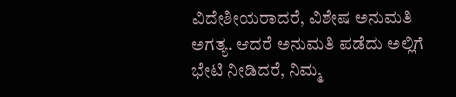ವಿದೇಶೀಯರಾದರೆ, ವಿಶೇಷ ಅನುಮತಿ ಅಗತ್ಯ. ಆದರೆ ಅನುಮತಿ ಪಡೆದು ಅಲ್ಲಿಗೆ ಭೇಟಿ ನೀಡಿದರೆ, ನಿಮ್ಮ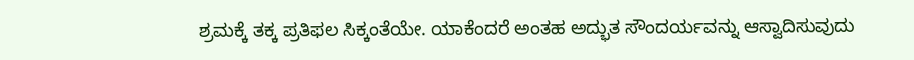ಶ್ರಮಕ್ಕೆ ತಕ್ಕ ಪ್ರತಿಫಲ ಸಿಕ್ಕಂತೆಯೇ. ಯಾಕೆಂದರೆ ಅಂತಹ ಅದ್ಭುತ ಸೌಂದರ್ಯವನ್ನು ಆಸ್ವಾದಿಸುವುದು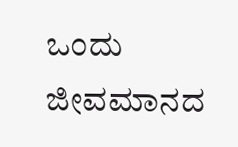ಒಂದು ಜೀವಮಾನದ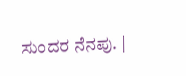ಸುಂದರ ನೆನಪು. |